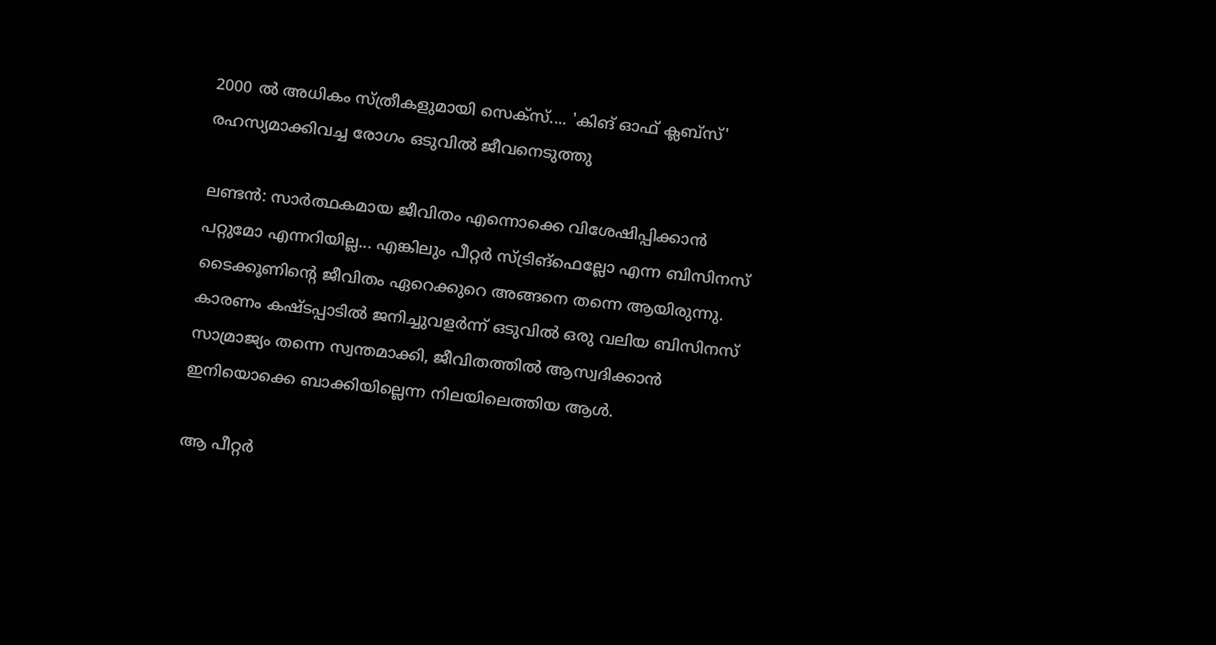2000 ൽ അധികം സ്ത്രീകളുമായി സെക്‌സ്.... 'കിങ് ഓഫ് ക്ലബ്‌സ്' രഹസ്യമാക്കിവച്ച രോഗം ഒടുവിൽ ജീവനെടുത്തു

ലണ്ടന്‍: സാര്‍ത്ഥകമായ ജീവിതം എന്നൊക്കെ വിശേഷിപ്പിക്കാന്‍ പറ്റുമോ എന്നറിയില്ല... എങ്കിലും പീറ്റര്‍ സ്ട്രിങ്‌ഫെല്ലോ എന്ന ബിസിനസ് ടൈക്കൂണിന്റെ ജീവിതം ഏറെക്കുറെ അങ്ങനെ തന്നെ ആയിരുന്നു. കാരണം കഷ്ടപ്പാടില്‍ ജനിച്ചുവളര്‍ന്ന് ഒടുവില്‍ ഒരു വലിയ ബിസിനസ് സാമ്രാജ്യം തന്നെ സ്വന്തമാക്കി, ജീവിതത്തില്‍ ആസ്വദിക്കാന്‍ ഇനിയൊക്കെ ബാക്കിയില്ലെന്ന നിലയിലെത്തിയ ആള്‍.

ആ പീറ്റര്‍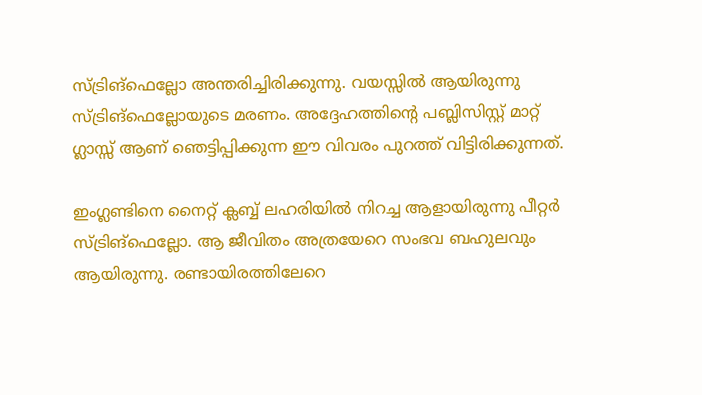സ്ട്രിങ്‌ഫെല്ലോ അന്തരിച്ചിരിക്കുന്നു. വയസ്സില്‍ ആയിരുന്നു സ്ട്രിങ്‌ഫെല്ലോയുടെ മരണം. അദ്ദേഹത്തിന്റെ പബ്ലിസിസ്റ്റ് മാറ്റ് ഗ്ലാസ്സ് ആണ് ഞെട്ടിപ്പിക്കുന്ന ഈ വിവരം പുറത്ത് വിട്ടിരിക്കുന്നത്.

ഇംഗ്ലണ്ടിനെ നൈറ്റ് ക്ലബ്ബ് ലഹരിയില്‍ നിറച്ച ആളായിരുന്നു പീറ്റര്‍ സ്ട്രിങ്‌ഫെല്ലോ. ആ ജീവിതം അത്രയേറെ സംഭവ ബഹുലവും ആയിരുന്നു. രണ്ടായിരത്തിലേറെ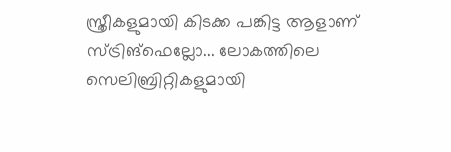സ്ത്രീകളുമായി കിടക്ക പങ്കിട്ട ആളാണ് സ്ട്രിങ്‌ഫെല്ലോ... ലോകത്തിലെ സെലിബ്രിറ്റികളുമായി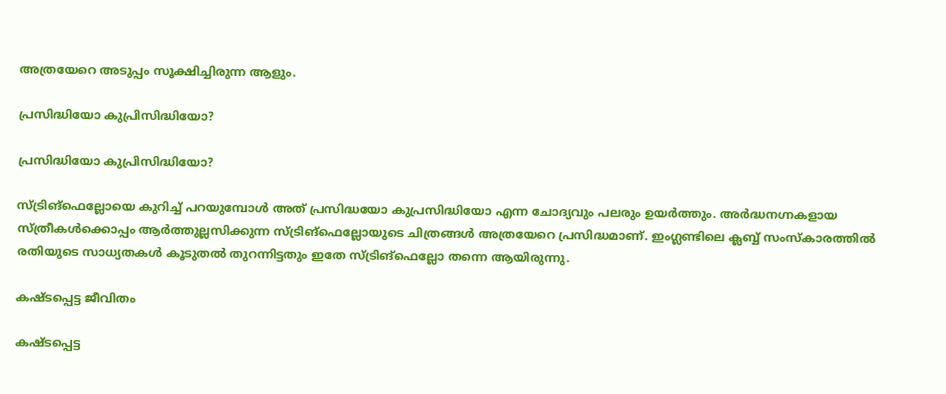അത്രയേറെ അടുപ്പം സൂക്ഷിച്ചിരുന്ന ആളും.

പ്രസിദ്ധിയോ കുപ്രിസിദ്ധിയോ?

പ്രസിദ്ധിയോ കുപ്രിസിദ്ധിയോ?

സ്ട്രിങ്‌ഫെല്ലോയെ കുറിച്ച് പറയുമ്പോള്‍ അത് പ്രസിദ്ധയോ കുപ്രസിദ്ധിയോ എന്ന ചോദ്യവും പലരും ഉയര്‍ത്തും. അര്‍ദ്ധനഗ്നകളായ സ്ത്രീകള്‍ക്കൊപ്പം ആര്‍ത്തുല്ലസിക്കുന്ന സ്ട്രിങ്‌ഫെല്ലോയുടെ ചിത്രങ്ങള്‍ അത്രയേറെ പ്രസിദ്ധമാണ്. ഇംഗ്ലണ്ടിലെ ക്ലബ്ബ് സംസ്‌കാരത്തില്‍ രതിയുടെ സാധ്യതകള്‍ കൂടുതല്‍ തുറന്നിട്ടതും ഇതേ സ്ട്രിങ്‌ഫെല്ലോ തന്നെ ആയിരുന്നു.

കഷ്ടപ്പെട്ട ജീവിതം

കഷ്ടപ്പെട്ട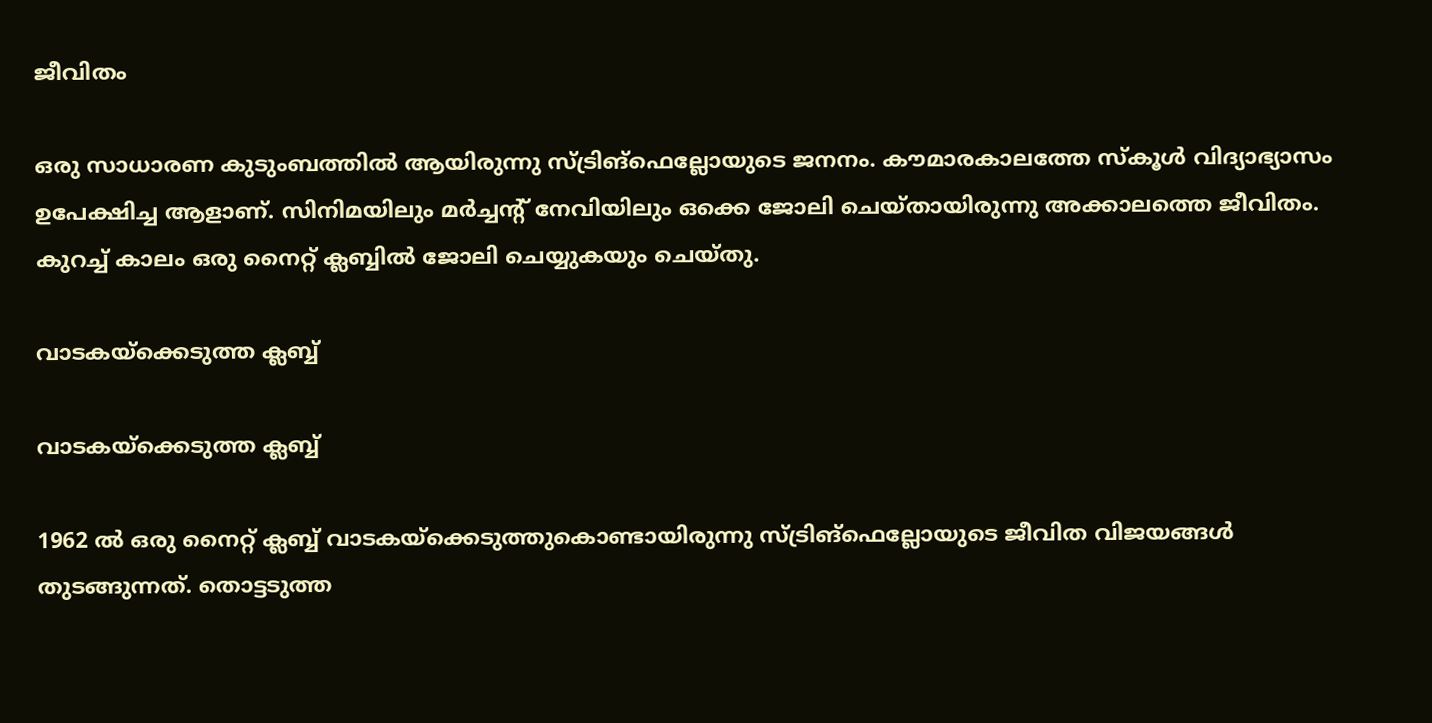ജീവിതം

ഒരു സാധാരണ കുടുംബത്തില്‍ ആയിരുന്നു സ്ട്രിങ്‌ഫെല്ലോയുടെ ജനനം. കൗമാരകാലത്തേ സ്‌കൂള്‍ വിദ്യാഭ്യാസം ഉപേക്ഷിച്ച ആളാണ്. സിനിമയിലും മര്‍ച്ചന്റ് നേവിയിലും ഒക്കെ ജോലി ചെയ്തായിരുന്നു അക്കാലത്തെ ജീവിതം. കുറച്ച് കാലം ഒരു നൈറ്റ് ക്ലബ്ബില്‍ ജോലി ചെയ്യുകയും ചെയ്തു.

വാടകയ്‌ക്കെടുത്ത ക്ലബ്ബ്

വാടകയ്‌ക്കെടുത്ത ക്ലബ്ബ്

1962 ല്‍ ഒരു നൈറ്റ് ക്ലബ്ബ് വാടകയ്‌ക്കെടുത്തുകൊണ്ടായിരുന്നു സ്ട്രിങ്‌ഫെല്ലോയുടെ ജീവിത വിജയങ്ങള്‍ തുടങ്ങുന്നത്. തൊട്ടടുത്ത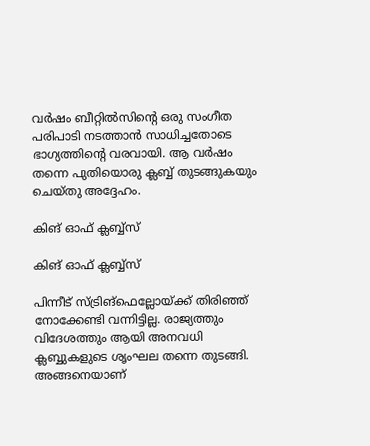വര്‍ഷം ബീറ്റില്‍സിന്റെ ഒരു സംഗീത പരിപാടി നടത്താന്‍ സാധിച്ചതോടെ ഭാഗ്യത്തിന്റെ വരവായി. ആ വര്‍ഷം തന്നെ പുതിയൊരു ക്ലബ്ബ് തുടങ്ങുകയും ചെയ്തു അദ്ദേഹം.

കിങ് ഓഫ് ക്ലബ്ബ്‌സ്

കിങ് ഓഫ് ക്ലബ്ബ്‌സ്

പിന്നീട് സ്ട്രിങ്‌ഫെല്ലോയ്ക്ക് തിരിഞ്ഞ് നോക്കേണ്ടി വന്നിട്ടില്ല. രാജ്യത്തും വിദേശത്തും ആയി അനവധി ക്ലബ്ബുകളുടെ ശൃംഘല തന്നെ തുടങ്ങി. അങ്ങനെയാണ്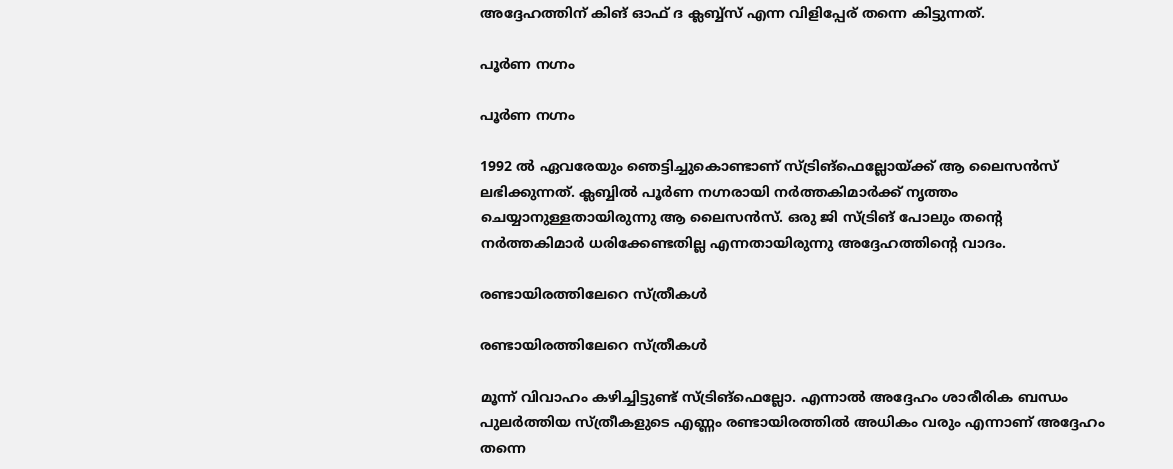അദ്ദേഹത്തിന് കിങ് ഓഫ് ദ ക്ലബ്ബ്‌സ് എന്ന വിളിപ്പേര് തന്നെ കിട്ടുന്നത്.

പൂര്‍ണ നഗ്നം

പൂര്‍ണ നഗ്നം

1992 ല്‍ ഏവരേയും ഞെട്ടിച്ചുകൊണ്ടാണ് സ്ട്രിങ്‌ഫെല്ലോയ്ക്ക് ആ ലൈസന്‍സ് ലഭിക്കുന്നത്. ക്ലബ്ബില്‍ പൂര്‍ണ നഗ്നരായി നര്‍ത്തകിമാര്‍ക്ക് നൃത്തം ചെയ്യാനുള്ളതായിരുന്നു ആ ലൈസന്‍സ്. ഒരു ജി സ്ട്രിങ് പോലും തന്റെ നര്‍ത്തകിമാര്‍ ധരിക്കേണ്ടതില്ല എന്നതായിരുന്നു അദ്ദേഹത്തിന്റെ വാദം.

രണ്ടായിരത്തിലേറെ സ്ത്രീകള്‍

രണ്ടായിരത്തിലേറെ സ്ത്രീകള്‍

മൂന്ന് വിവാഹം കഴിച്ചിട്ടുണ്ട് സ്ട്രിങ്‌ഫെല്ലോ. എന്നാല്‍ അദ്ദേഹം ശാരീരിക ബന്ധം പുലര്‍ത്തിയ സ്ത്രീകളുടെ എണ്ണം രണ്ടായിരത്തില്‍ അധികം വരും എന്നാണ് അദ്ദേഹം തന്നെ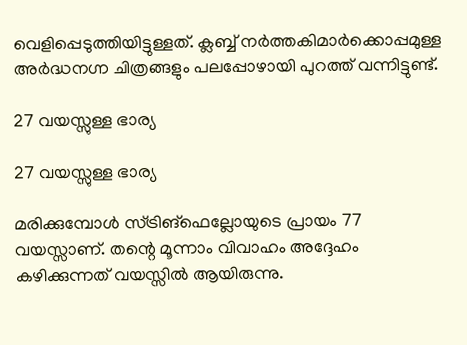വെളിപ്പെടുത്തിയിട്ടുള്ളത്. ക്ലബ്ബ് നര്‍ത്തകിമാര്‍ക്കൊപ്പമുള്ള അര്‍ദ്ധനഗ്ന ചിത്രങ്ങളും പലപ്പോഴായി പുറത്ത് വന്നിട്ടുണ്ട്.

27 വയസ്സുള്ള ഭാര്യ

27 വയസ്സുള്ള ഭാര്യ

മരിക്കുമ്പോള്‍ സ്ട്രിങ്‌ഫെല്ലോയുടെ പ്രായം 77 വയസ്സാണ്. തന്റെ മൂന്നാം വിവാഹം അദ്ദേഹം കഴിക്കുന്നത് വയസ്സില്‍ ആയിരുന്നു.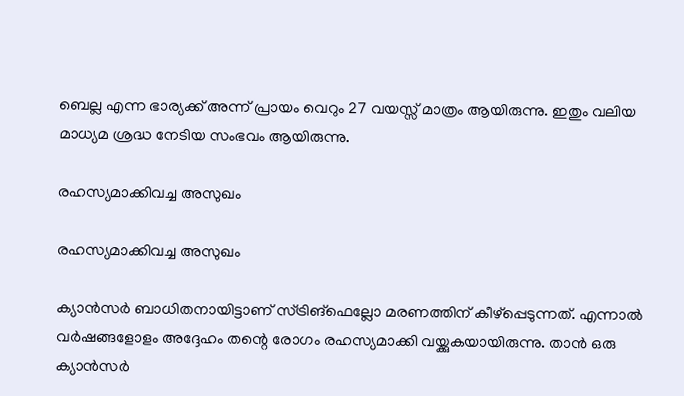ബെല്ല എന്ന ഭാര്യക്ക് അന്ന് പ്രായം വെറും 27 വയസ്സ് മാത്രം ആയിരുന്നു. ഇതും വലിയ മാധ്യമ ശ്രദ്ധ നേടിയ സംഭവം ആയിരുന്നു.

രഹസ്യമാക്കിവച്ച അസുഖം

രഹസ്യമാക്കിവച്ച അസുഖം

ക്യാന്‍സര്‍ ബാധിതനായിട്ടാണ് സ്ട്രിങ്‌ഫെല്ലോ മരണത്തിന് കീഴ്‌പ്പെടുന്നത്. എന്നാല്‍ വര്‍ഷങ്ങളോളം അദ്ദേഹം തന്റെ രോഗം രഹസ്യമാക്കി വയ്ക്കുകയായിരുന്നു. താന്‍ ഒരു ക്യാന്‍സര്‍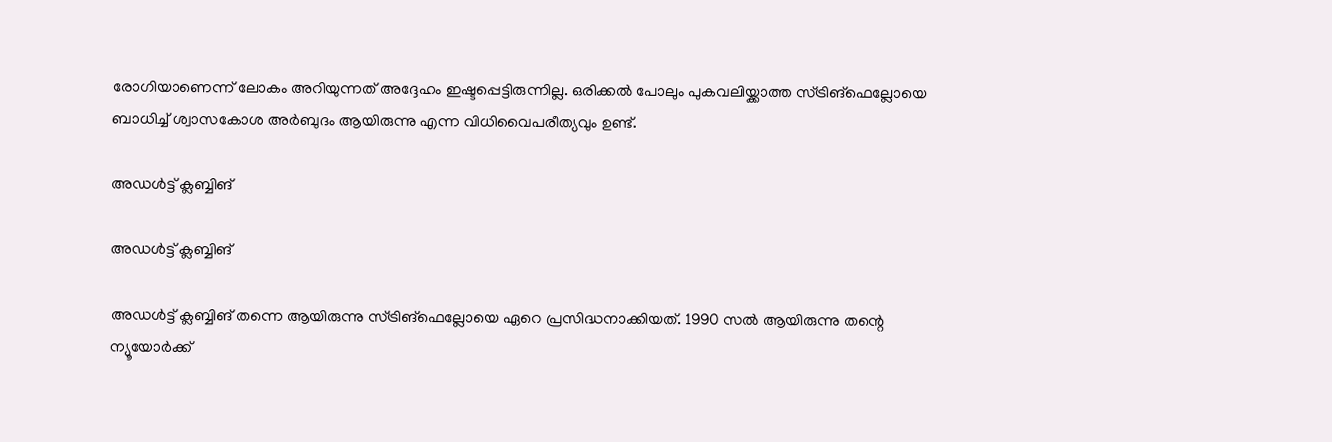രോഗിയാണെന്ന് ലോകം അറിയുന്നത് അദ്ദേഹം ഇഷ്ടപ്പെട്ടിരുന്നില്ല. ഒരിക്കല്‍ പോലും പുകവലിയ്ക്കാത്ത സ്ട്രിങ്‌ഫെല്ലോയെ ബാധിച്ച് ശ്വാസകോശ അര്‍ബുദം ആയിരുന്നു എന്ന വിധിവൈപരീത്യവും ഉണ്ട്.

അഡള്‍ട്ട് ക്ലബ്ബിങ്

അഡള്‍ട്ട് ക്ലബ്ബിങ്

അഡള്‍ട്ട് ക്ലബ്ബിങ് തന്നെ ആയിരുന്നു സ്ട്രിങ്‌ഫെല്ലോയെ ഏറെ പ്രസിദ്ധനാക്കിയത്. 1990 സല്‍ ആയിരുന്നു തന്റെ ന്യൂയോര്‍ക്ക്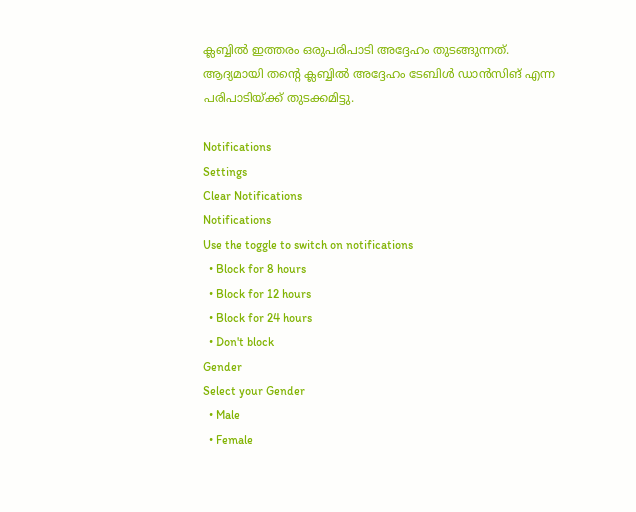ക്ലബ്ബില്‍ ഇത്തരം ഒരുപരിപാടി അദ്ദേഹം തുടങ്ങുന്നത്. ആദ്യമായി തന്റെ ക്ലബ്ബില്‍ അദ്ദേഹം ടേബിള്‍ ഡാന്‍സിങ് എന്ന പരിപാടിയ്ക്ക് തുടക്കമിട്ടു.

Notifications
Settings
Clear Notifications
Notifications
Use the toggle to switch on notifications
  • Block for 8 hours
  • Block for 12 hours
  • Block for 24 hours
  • Don't block
Gender
Select your Gender
  • Male
  • Female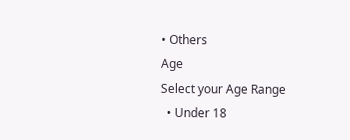• Others
Age
Select your Age Range
  • Under 18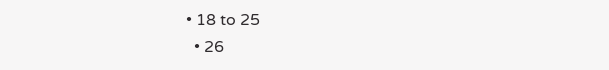• 18 to 25
  • 26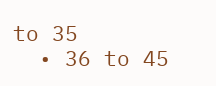to 35
  • 36 to 45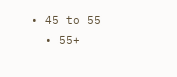• 45 to 55
  • 55+